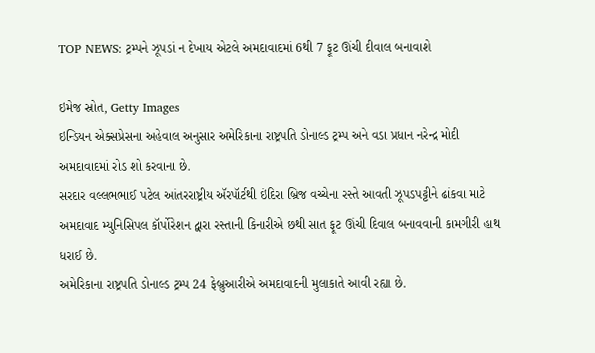TOP NEWS: ટ્રમ્પને ઝૂપડાં ન દેખાય એટલે અમદાવાદમાં 6થી 7 ફૂટ ઊંચી દીવાલ બનાવાશે

ઇમેજ સ્રોત, Getty Images
ઇન્ડિયન એક્સપ્રેસના અહેવાલ અનુસાર અમેરિકાના રાષ્ટ્રપતિ ડોનાલ્ડ ટ્રમ્પ અને વડા પ્રધાન નરેન્દ્ર મોદી અમદાવાદમાં રોડ શો કરવાના છે.
સરદાર વલ્લભભાઈ પટેલ આંતરરાષ્ટ્રીય ઍરપૉર્ટથી ઇંદિરા બ્રિજ વચ્ચેના રસ્તે આવતી ઝૂપડપટ્ટીને ઢાંકવા માટે અમદાવાદ મ્યુનિસિપલ કૉર્પોરેશન દ્વારા રસ્તાની કિનારીએ છથી સાત ફૂટ ઊંચી દિવાલ બનાવવાની કામગીરી હાથ ધરાઈ છે.
અમેરિકાના રાષ્ટ્રપતિ ડોનાલ્ડ ટ્રમ્પ 24 ફેબ્રુઆરીએ અમદાવાદની મુલાકાતે આવી રહ્યા છે.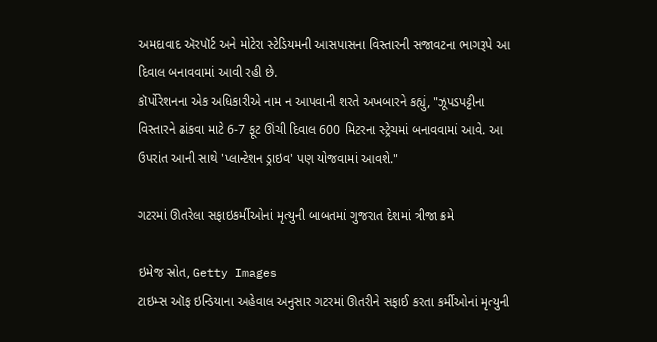અમદાવાદ ઍરપૉર્ટ અને મોટેરા સ્ટેડિયમની આસપાસના વિસ્તારની સજાવટના ભાગરૂપે આ દિવાલ બનાવવામાં આવી રહી છે.
કૉર્પોરેશનના એક અધિકારીએ નામ ન આપવાની શરતે અખબારને કહ્યું, "ઝૂપડપટ્ટીના વિસ્તારને ઢાંકવા માટે 6-7 ફૂટ ઊંચી દિવાલ 600 મિટરના સ્ટ્રેચમાં બનાવવામાં આવે. આ ઉપરાંત આની સાથે 'પ્લાન્ટેશન ડ્રાઇવ' પણ યોજવામાં આવશે."

ગટરમાં ઊતરેલા સફાઇકર્મીઓનાં મૃત્યુની બાબતમાં ગુજરાત દેશમાં ત્રીજા ક્રમે

ઇમેજ સ્રોત, Getty Images
ટાઇમ્સ ઑફ ઇન્ડિયાના અહેવાલ અનુસાર ગટરમાં ઊતરીને સફાઈ કરતા કર્મીઓનાં મૃત્યુની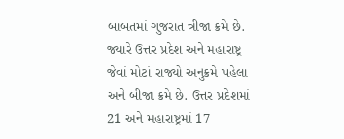બાબતમાં ગુજરાત ત્રીજા ક્રમે છે.
જ્યારે ઉત્તર પ્રદેશ અને મહારાષ્ટ્ર જેવાં મોટાં રાજ્યો અનુક્રમે પહેલા અને બીજા ક્રમે છે. ઉત્તર પ્રદેશમાં 21 અને મહારાષ્ટ્રમાં 17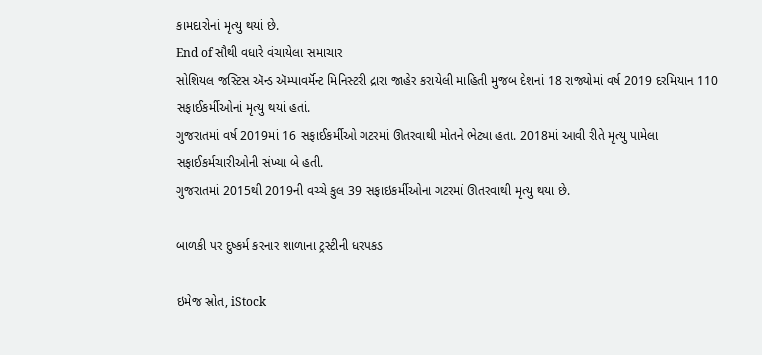કામદારોનાં મૃત્યુ થયાં છે.
End of સૌથી વધારે વંચાયેલા સમાચાર
સોશિયલ જસ્ટિસ ઍન્ડ ઍમ્પાવર્મૅન્ટ મિનિસ્ટરી દ્રારા જાહેર કરાયેલી માહિતી મુજબ દેશનાં 18 રાજ્યોમાં વર્ષ 2019 દરમિયાન 110 સફાઈકર્મીઓનાં મૃત્યુ થયાં હતાં.
ગુજરાતમાં વર્ષ 2019માં 16 સફાઈકર્મીઓ ગટરમાં ઊતરવાથી મોતને ભેટ્યા હતા. 2018માં આવી રીતે મૃત્યુ પામેલા સફાઈકર્મચારીઓની સંખ્યા બે હતી.
ગુજરાતમાં 2015થી 2019ની વચ્ચે કુલ 39 સફાઇકર્મીઓના ગટરમાં ઊતરવાથી મૃત્યુ થયા છે.

બાળકી પર દુષ્કર્મ કરનાર શાળાના ટ્રસ્ટીની ધરપકડ

ઇમેજ સ્રોત, iStock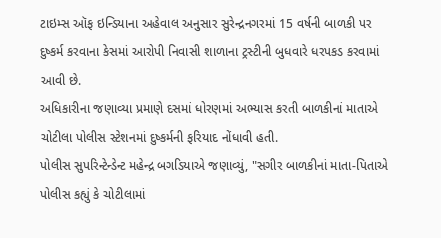ટાઇમ્સ ઑફ ઇન્ડિયાના અહેવાલ અનુસાર સુરેન્દ્રનગરમાં 15 વર્ષની બાળકી પર દુષ્કર્મ કરવાના કેસમાં આરોપી નિવાસી શાળાના ટ્રસ્ટીની બુધવારે ધરપકડ કરવામાં આવી છે.
અધિકારીના જણાવ્યા પ્રમાણે દસમાં ધોરણમાં અભ્યાસ કરતી બાળકીનાં માતાએ ચોટીલા પોલીસ સ્ટેશનમાં દુષ્કર્મની ફરિયાદ નોંધાવી હતી.
પોલીસ સુપરિન્ટેન્ડેન્ટ મહેન્દ્ર બગડિયાએ જણાવ્યું, "સગીર બાળકીનાં માતા-પિતાએ પોલીસ કહ્યું કે ચોટીલામાં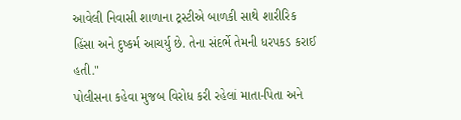આવેલી નિવાસી શાળાના ટ્રસ્ટીએ બાળકી સાથે શારીરિક હિંસા અને દુષ્કર્મ આચર્યુ છે. તેના સંદર્ભે તેમની ધરપકડ કરાઈ હતી."
પોલીસના કહેવા મુજબ વિરોધ કરી રહેલાં માતા-પિતા અને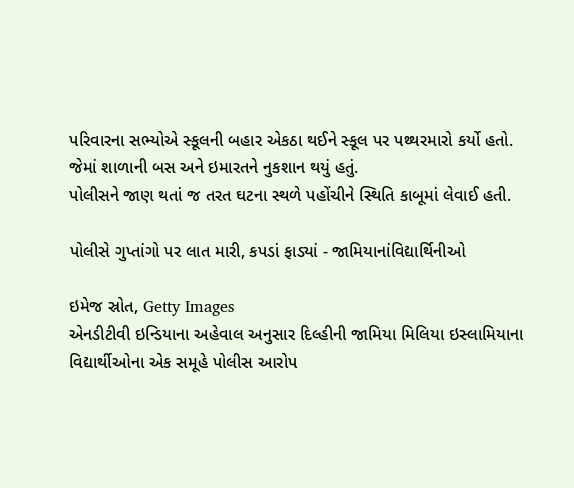પરિવારના સભ્યોએ સ્કૂલની બહાર એકઠા થઈને સ્કૂલ પર પથ્થરમારો કર્યો હતો. જેમાં શાળાની બસ અને ઇમારતને નુકશાન થયું હતું.
પોલીસને જાણ થતાં જ તરત ઘટના સ્થળે પહોંચીને સ્થિતિ કાબૂમાં લેવાઈ હતી.

પોલીસે ગુપ્તાંગો પર લાત મારી, કપડાં ફાડ્યાં - જામિયાનાંવિદ્યાર્થિનીઓ

ઇમેજ સ્રોત, Getty Images
એનડીટીવી ઇન્ડિયાના અહેવાલ અનુસાર દિલ્હીની જામિયા મિલિયા ઇસ્લામિયાના વિદ્યાર્થીઓના એક સમૂહે પોલીસ આરોપ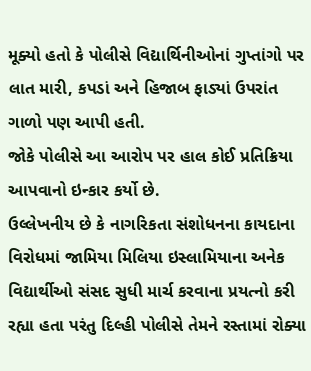મૂક્યો હતો કે પોલીસે વિદ્યાર્થિનીઓનાં ગુપ્તાંગો પર લાત મારી, કપડાં અને હિજાબ ફાડ્યાં ઉપરાંત ગાળો પણ આપી હતી.
જોકે પોલીસે આ આરોપ પર હાલ કોઈ પ્રતિક્રિયા આપવાનો ઇન્કાર કર્યો છે.
ઉલ્લેખનીય છે કે નાગરિકતા સંશોધનના કાયદાના વિરોધમાં જામિયા મિલિયા ઇસ્લામિયાના અનેક વિદ્યાર્થીઓ સંસદ સુધી માર્ચ કરવાના પ્રયત્નો કરી રહ્યા હતા પરંતુ દિલ્હી પોલીસે તેમને રસ્તામાં રોક્યા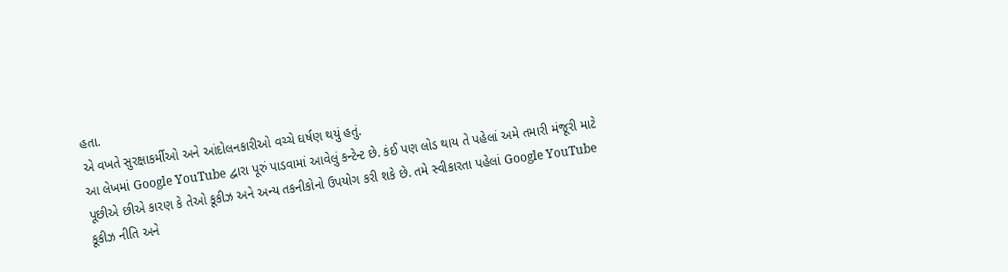હતા.
એ વખતે સુરક્ષાકર્મીઓ અને આંદોલનકારીઓ વચ્ચે ઘર્ષણ થયું હતું.
આ લેખમાં Google YouTube દ્વારા પૂરું પાડવામાં આવેલું કન્ટેન્ટ છે. કંઈ પણ લોડ થાય તે પહેલાં અમે તમારી મંજૂરી માટે પૂછીએ છીએ કારણ કે તેઓ કૂકીઝ અને અન્ય તકનીકોનો ઉપયોગ કરી શકે છે. તમે સ્વીકારતા પહેલાં Google YouTube કૂકીઝ નીતિ અને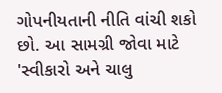ગોપનીયતાની નીતિ વાંચી શકો છો. આ સામગ્રી જોવા માટે 'સ્વીકારો અને ચાલુ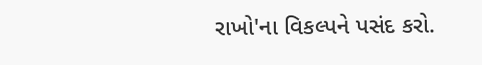રાખો'ના વિકલ્પને પસંદ કરો.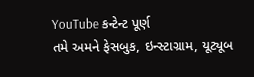YouTube કન્ટેન્ટ પૂર્ણ
તમે અમને ફેસબુક, ઇન્સ્ટાગ્રામ, યૂટ્યૂબ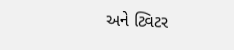અને ટ્વિટર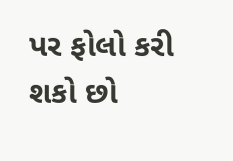પર ફોલો કરી શકો છો